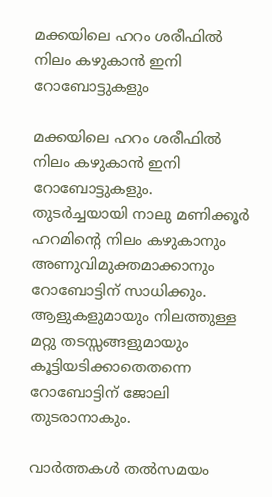മക്കയിലെ ഹറം ശരീഫില്‍ നിലം കഴുകാന്‍ ഇനി റോബോട്ടുകളും

മക്കയിലെ ഹറം ശരീഫില്‍ നിലം കഴുകാന്‍ ഇനി റോബോട്ടുകളും. തുടര്‍ച്ചയായി നാലു മണിക്കൂര്‍ ഹറമിന്റെ നിലം കഴുകാനും അണുവിമുക്തമാക്കാനും റോബോട്ടിന് സാധിക്കും. ആളുകളുമായും നിലത്തുള്ള മറ്റു തടസ്സങ്ങളുമായും കൂട്ടിയടിക്കാതെതന്നെ റോബോട്ടിന് ജോലി തുടരാനാകും.

വാര്‍ത്തകള്‍ തല്‍സമയം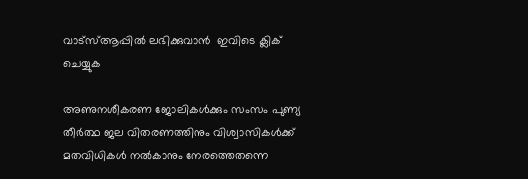വാട്‌സ്ആപ്പില്‍ ലഭിക്കുവാന്‍  ഇവിടെ ക്ലിക് ചെയ്യുക

അണുനശീകരണ ജോലികള്‍ക്കും സംസം പുണ്യ തീര്‍ത്ഥ ജല വിതരണത്തിനും വിശ്വാസികള്‍ക്ക് മതവിധികള്‍ നല്‍കാനും നേരത്തെതന്നെ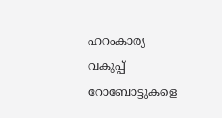ഹറംകാര്യ വകുപ്പ് റോബോട്ടുകളെ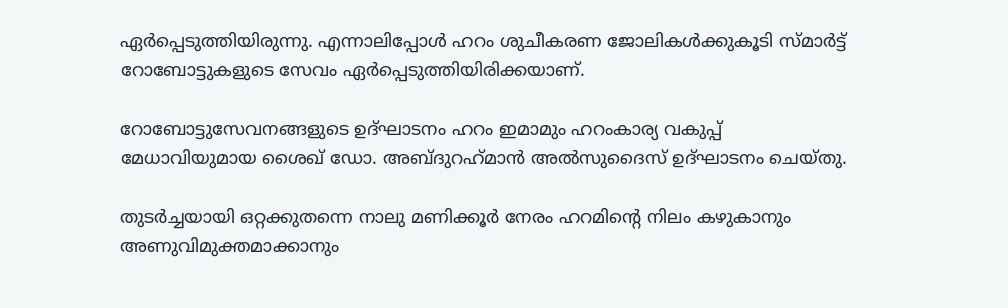ഏര്‍പ്പെടുത്തിയിരുന്നു. എന്നാലിപ്പോള്‍ ഹറം ശുചീകരണ ജോലികള്‍ക്കുകൂടി സ്മാര്‍ട്ട് റോബോട്ടുകളുടെ സേവം ഏര്‍പ്പെടുത്തിയിരിക്കയാണ്.

റോബോട്ടുസേവനങ്ങളുടെ ഉദ്ഘാടനം ഹറം ഇമാമും ഹറംകാര്യ വകുപ്പ് മേധാവിയുമായ ശൈഖ് ഡോ. അബ്ദുറഹ്‌മാന്‍ അല്‍സുദൈസ് ഉദ്ഘാടനം ചെയ്തു.

തുടര്‍ച്ചയായി ഒറ്റക്കുതന്നെ നാലു മണിക്കൂര്‍ നേരം ഹറമിന്റെ നിലം കഴുകാനും അണുവിമുക്തമാക്കാനും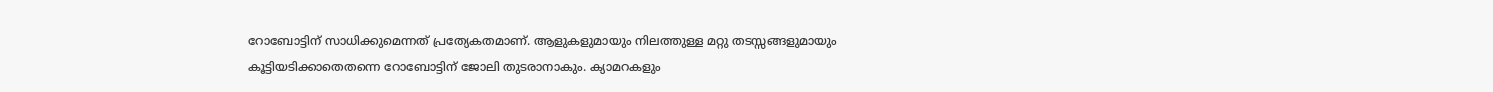റോബോട്ടിന് സാധിക്കുമെന്നത് പ്രത്യേകതമാണ്. ആളുകളുമായും നിലത്തുള്ള മറ്റു തടസ്സങ്ങളുമായും കൂട്ടിയടിക്കാതെതന്നെ റോബോട്ടിന് ജോലി തുടരാനാകും. ക്യാമറകളും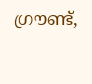ഗ്രൗണ്ട്,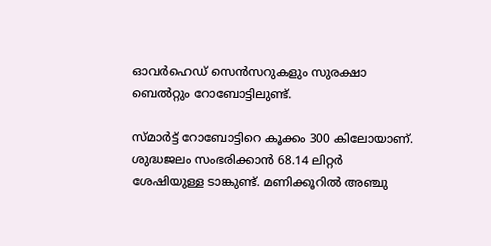ഓവര്‍ഹെഡ് സെന്‍സറുകളും സുരക്ഷാ ബെല്‍റ്റും റോബോട്ടിലുണ്ട്.

സ്മാര്‍ട്ട് റോബോട്ടിറെ കൂക്കം 300 കിലോയാണ്. ശുദ്ധജലം സംഭരിക്കാന്‍ 68.14 ലിറ്റര്‍ ശേഷിയുള്ള ടാങ്കുണ്ട്. മണിക്കൂറില്‍ അഞ്ചു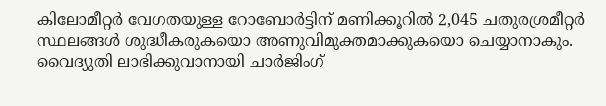കിലോമീറ്റര്‍ വേഗതയുള്ള റോബോര്‍ട്ടിന് മണിക്കൂറില്‍ 2,045 ചതുരശ്രമീറ്റര്‍ സ്ഥലങ്ങള്‍ ശുദ്ധീകരുകയൊ അണുവിമുക്തമാക്കുകയൊ ചെയ്യാനാകും. വൈദ്യുതി ലാഭിക്കുവാനായി ചാര്‍ജിംഗ്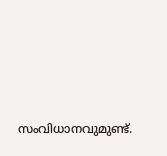സംവിധാനവുമുണ്ട്.